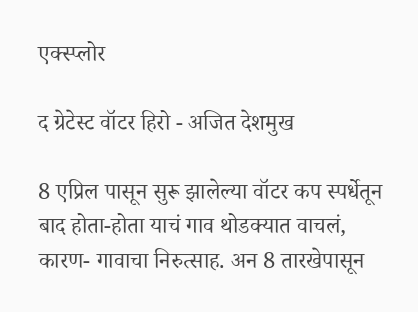एक्स्प्लोर

द ग्रेटेस्ट वॉटर हिरो - अजित देशमुख

8 एप्रिल पासून सुरू झालेल्या वॉटर कप स्पर्धेतून बाद होता-होता याचं गाव थोडक्यात वाचलं, कारण- गावाचा निरुत्साह. अन 8 तारखेपासून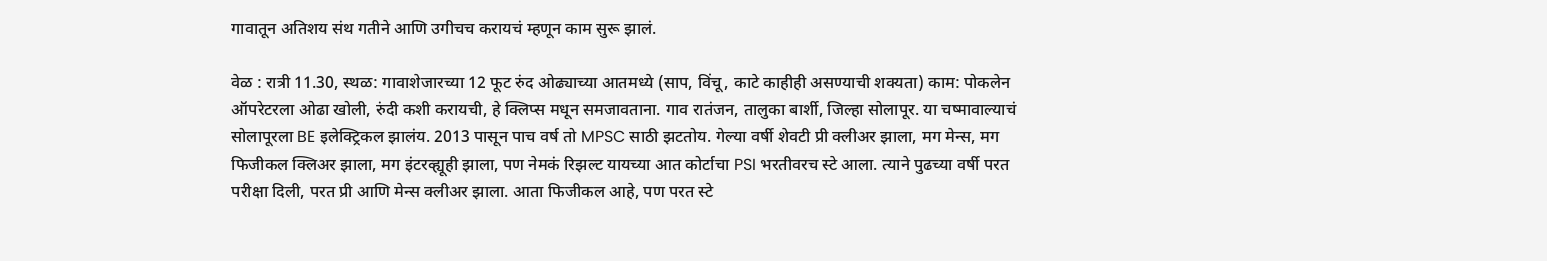गावातून अतिशय संथ गतीने आणि उगीचच करायचं म्हणून काम सुरू झालं.

वेळ : रात्री 11.30, स्थळ: गावाशेजारच्या 12 फूट रुंद ओढ्याच्या आतमध्ये (साप, विंचू, काटे काहीही असण्याची शक्यता) काम: पोकलेन ऑपरेटरला ओढा खोली, रुंदी कशी करायची, हे क्लिप्स मधून समजावताना. गाव रातंजन, तालुका बार्शी, जिल्हा सोलापूर. या चष्मावाल्याचं सोलापूरला BE इलेक्ट्रिकल झालंय. 2013 पासून पाच वर्ष तो MPSC साठी झटतोय. गेल्या वर्षी शेवटी प्री क्लीअर झाला, मग मेन्स, मग फिजीकल क्लिअर झाला, मग इंटरव्ह्यूही झाला, पण नेमकं रिझल्ट यायच्या आत कोर्टाचा PSI भरतीवरच स्टे आला. त्याने पुढच्या वर्षी परत परीक्षा दिली, परत प्री आणि मेन्स क्लीअर झाला. आता फिजीकल आहे, पण परत स्टे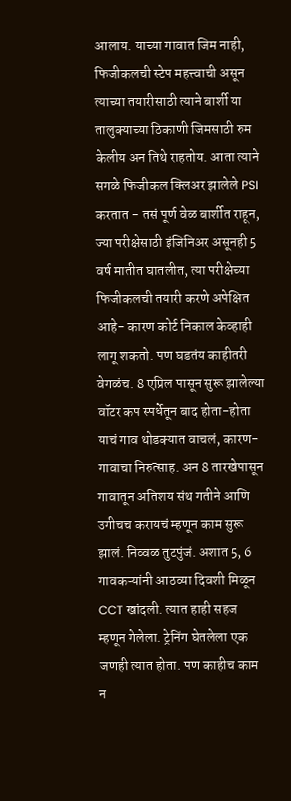आलाय. याच्या गावात जिम नाही, फिजीकलची स्टेप महत्त्वाची असून त्याच्या तयारीसाठी त्याने बार्शी या तालुक्याच्या ठिकाणी जिमसाठी रुम केलीय अन तिथे राहतोय. आता त्याने सगळे फिजीकल क्लिअर झालेले PSI करतात - तसं पूर्ण वेळ बार्शीत राहून, ज्या परीक्षेसाठी इंजिनिअर असूनही 5 वर्ष मातीत घातलीत, त्या परीक्षेच्या फिजीकलची तयारी करणे अपेक्षित आहे- कारण कोर्ट निकाल केव्हाही लागू शकतो. पण घडतंय काहीतरी वेगळंच. 8 एप्रिल पासून सुरू झालेल्या वॉटर कप स्पर्धेतून बाद होता-होता याचं गाव थोडक्यात वाचलं, कारण- गावाचा निरुत्साह. अन 8 तारखेपासून गावातून अतिशय संथ गतीने आणि उगीचच करायचं म्हणून काम सुरू झालं. निव्वळ तुटपुंजं. अशात 5, 6 गावकऱ्यांनी आठव्या दिवशी मिळून CCT खांदली. त्यात हाही सहज म्हणून गेलेला. ट्रेनिंग घेतलेला एक जणही त्यात होता. पण काहीच काम न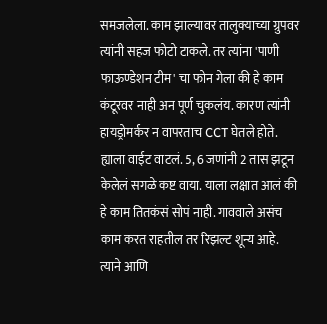समजलेला. काम झाल्यावर तालुक्याच्या ग्रुपवर त्यांनी सहज फोटो टाकले. तर त्यांना 'पाणी फाऊण्डेशन टीम' चा फोन गेला की हे काम कंटूरवर नाही अन पूर्ण चुकलंय. कारण त्यांनी हायड्रोमर्कर न वापरताच CCT घेतले होते. ह्याला वाईट वाटलं. 5, 6 जणांनी 2 तास झटून केलेलं सगळे कष्ट वाया. याला लक्षात आलं की हे काम तितकंसं सोपं नाही. गाववाले असंच काम करत राहतील तर रिझल्ट शून्य आहे. त्याने आणि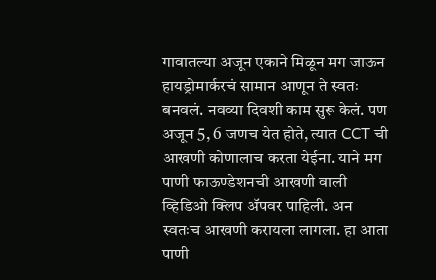गावातल्या अजून एकाने मिळून मग जाऊन हायड्रोमार्करचं सामान आणून ते स्वतः बनवलं. नवव्या दिवशी काम सुरू केलं. पण अजून 5, 6 जणच येत होते, त्यात CCT ची आखणी कोणालाच करता येईना. याने मग पाणी फाऊण्डेशनची आखणी वाली व्हिडिओ क्लिप ॲपवर पाहिली. अन स्वतःच आखणी करायला लागला. हा आता पाणी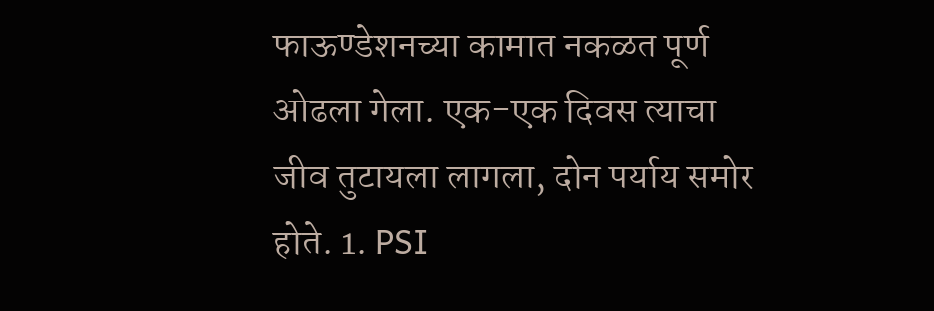फाऊण्डेशनच्या कामात नकळत पूर्ण ओढला गेला. एक-एक दिवस त्याचा जीव तुटायला लागला, दोन पर्याय समोर होते. 1. PSI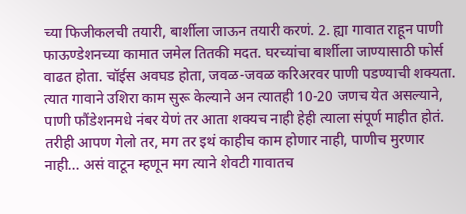च्या फिजीकलची तयारी, बार्शीला जाऊन तयारी करणं. 2. ह्या गावात राहून पाणी फाऊण्डेशनच्या कामात जमेल तितकी मदत. घरच्यांचा बार्शीला जाण्यासाठी फोर्स वाढत होता. चॉईस अवघड होता, जवळ-जवळ करिअरवर पाणी पडण्याची शक्यता. त्यात गावाने उशिरा काम सुरू केल्याने अन त्यातही 10-20 जणच येत असल्याने, पाणी फौंडेशनमधे नंबर येणं तर आता शक्यच नाही हेही त्याला संपूर्ण माहीत होतं. तरीही आपण गेलो तर, मग तर इथं काहीच काम होणार नाही, पाणीच मुरणार नाही... असं वाटून म्हणून मग त्याने शेवटी गावातच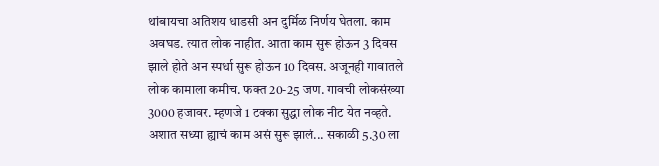थांबायचा अतिशय धाडसी अन दुर्मिळ निर्णय घेतला. काम अवघड. त्यात लोक नाहीत. आता काम सुरू होऊन 3 दिवस झाले होते अन स्पर्धा सुरू होऊन 10 दिवस. अजूनही गावातले लोक कामाला कमीच. फक्त 20-25 जण. गावची लोकसंख्या 3000 हजावर. म्हणजे 1 टक्का सुद्धा लोक नीट येत नव्हते. अशात सध्या ह्याचं काम असं सुरू झालं... सकाळी 5.30 ला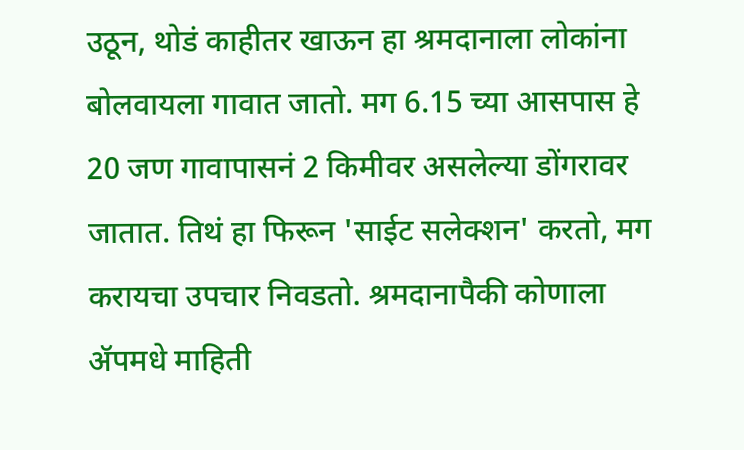उठून, थोडं काहीतर खाऊन हा श्रमदानाला लोकांना बोलवायला गावात जातो. मग 6.15 च्या आसपास हे 20 जण गावापासनं 2 किमीवर असलेल्या डोंगरावर जातात. तिथं हा फिरून 'साईट सलेक्शन' करतो, मग करायचा उपचार निवडतो. श्रमदानापैकी कोणाला ॲपमधे माहिती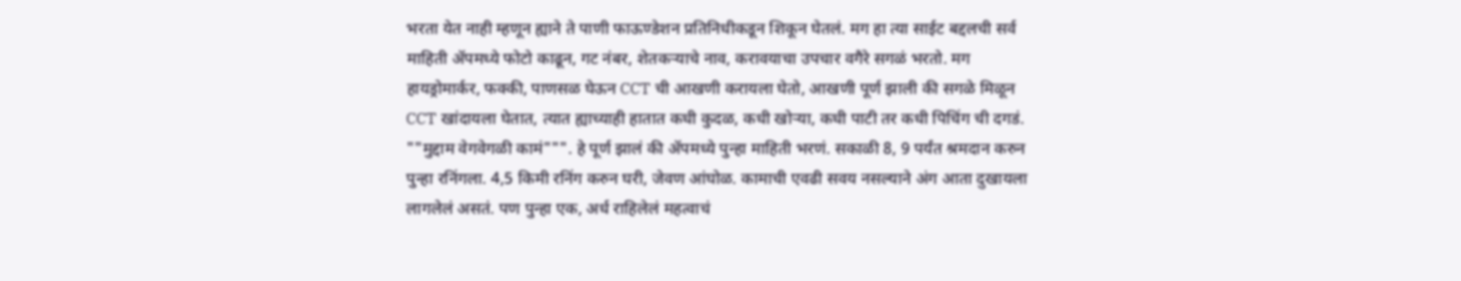भरता येत नाही म्हणून ह्याने ते पाणी फाऊण्डेशन प्रतिनिधीकडून शिकून घेतलं. मग हा त्या साईट बद्दलची सर्व माहिती ॲपमध्ये फोटो काढून, गट नंबर, शेतकऱ्याचे नाव, करावयाचा उपचार वगैरे सगळं भरतो. मग हायड्रोमार्कर, फक्की, पाणसळ घेऊन CCT ची आखणी करायला घेतो, आखणी पूर्ण झाली की सगळे मिळून CCT खांदायला घेतात, त्यात ह्याच्याही हातात कधी कुदळ, कधी खोऱ्या, कधी पाटी तर कधी पिचिंग ची दगडं. ""मुद्दाम वेगवेगळी कामं""". हे पूर्ण झालं की ॲपमध्ये पुन्हा माहिती भरणं. सकाळी 8, 9 पर्यंत श्रमदान करुन पुन्हा रनिंगला. 4,5 किमी रनिंग करुन घरी, जेवण आंघोळ. कामाची एवढी सवय नसल्याने अंग आता दुखायला लागलेलं असतं. पण पुन्हा एक, अर्ध राहिलेलं महत्वाचं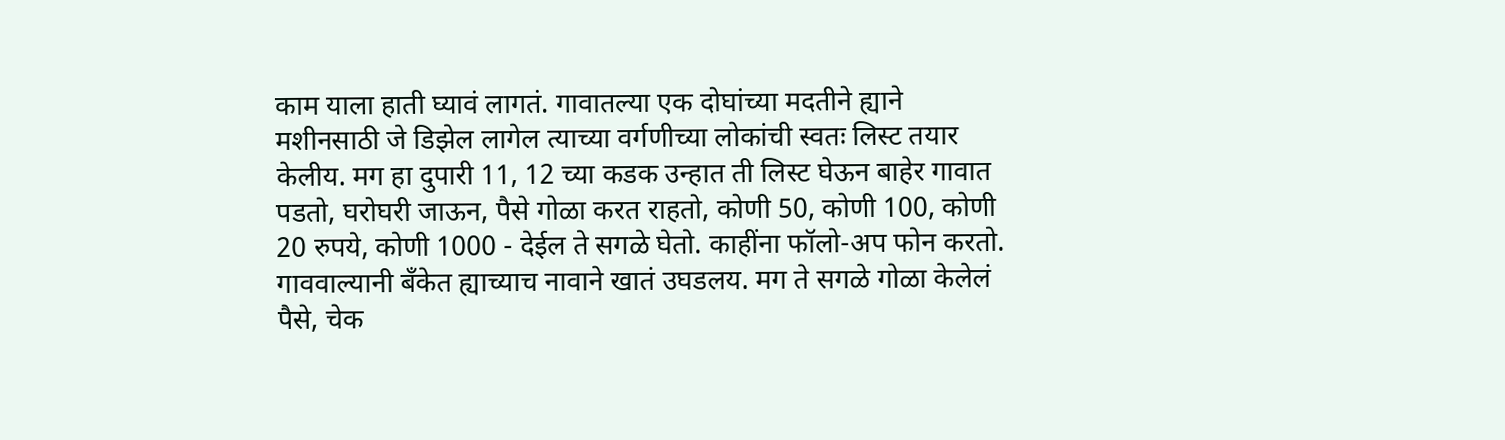काम याला हाती घ्यावं लागतं. गावातल्या एक दोघांच्या मदतीने ह्याने मशीनसाठी जे डिझेल लागेल त्याच्या वर्गणीच्या लोकांची स्वतः लिस्ट तयार केलीय. मग हा दुपारी 11, 12 च्या कडक उन्हात ती लिस्ट घेऊन बाहेर गावात पडतो, घरोघरी जाऊन, पैसे गोळा करत राहतो, कोणी 50, कोणी 100, कोणी 20 रुपये, कोणी 1000 - देईल ते सगळे घेतो. काहींना फॉलो-अप फोन करतो. गाववाल्यानी बँकेत ह्याच्याच नावाने खातं उघडलय. मग ते सगळे गोळा केलेलं पैसे, चेक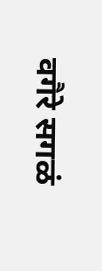वगैरे सगळं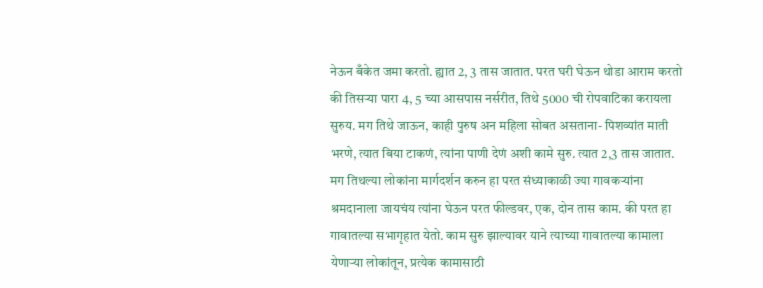नेऊन बँकेत जमा करतो. ह्यात 2, 3 तास जातात. परत घरी घेऊन थोडा आराम करतो की तिसऱ्या पारा 4, 5 च्या आसपास नर्सरीत, तिथे 5000 ची रोपवाटिका करायला सुरुय. मग तिथे जाऊन, काही पुरुष अन महिला सोबत असताना- पिशव्यांत माती भरणे, त्यात बिया टाकणं, त्यांना पाणी देणं अशी कामे सुरु. त्यात 2,3 तास जातात. मग तिथल्या लोकांना मार्गदर्शन करुन हा परत संध्याकाळी ज्या गावकऱ्यांना श्रमदानाला जायचंय त्यांना घेऊन परत फील्डवर, एक, दोन तास काम. की परत हा गावातल्या सभागृहात येतो. काम सुरु झाल्यावर याने त्याच्या गावातल्या कामाला येणाऱ्या लोकांतून, प्रत्येक कामासाठी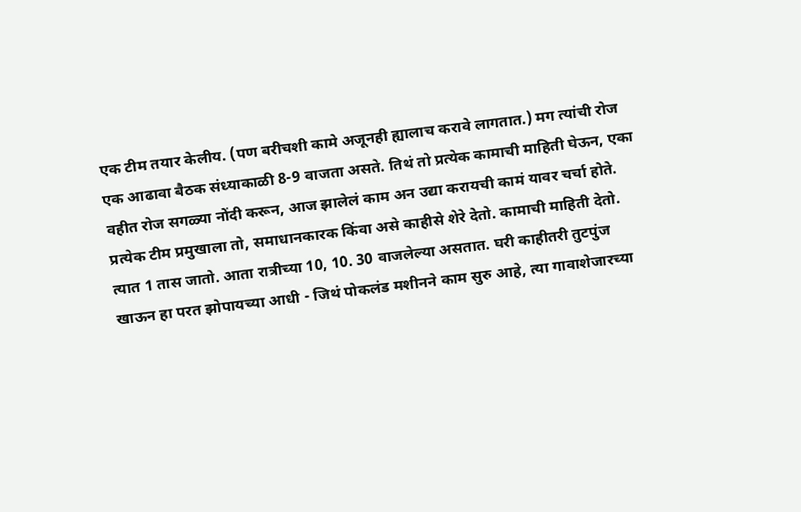एक टीम तयार केलीय. (पण बरीचशी कामे अजूनही ह्यालाच करावे लागतात.) मग त्यांची रोज एक आढावा बैठक संध्याकाळी 8-9 वाजता असते. तिथं तो प्रत्येक कामाची माहिती घेऊन, एका वहीत रोज सगळ्या नोंदी करून, आज झालेलं काम अन उद्या करायची कामं यावर चर्चा होते. प्रत्येक टीम प्रमुखाला तो, समाधानकारक किंवा असे काहीसे शेरे देतो. कामाची माहिती देतो. त्यात 1 तास जातो. आता रात्रीच्या 10, 10. 30 वाजलेल्या असतात. घरी काहीतरी तुटपुंज खाऊन हा परत झोपायच्या आधी - जिथं पोकलंड मशीनने काम सुरु आहे, त्या गावाशेजारच्या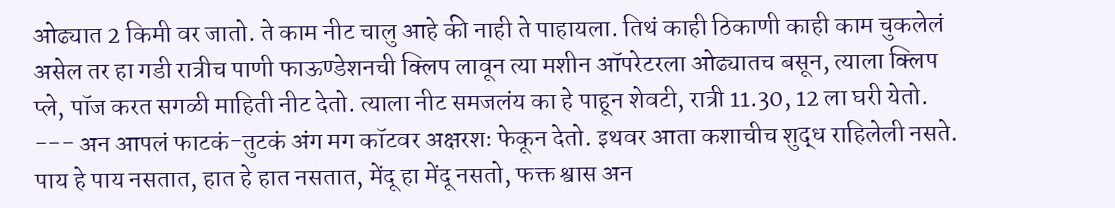ओढ्यात 2 किमी वर जातो. ते काम नीट चालु आहे की नाही ते पाहायला. तिथं काही ठिकाणी काही काम चुकलेलं असेल तर हा गडी रात्रीच पाणी फाऊण्डेशनची क्लिप लावून त्या मशीन ऑपरेटरला ओढ्यातच बसून, त्याला क्लिप प्ले, पॉज करत सगळी माहिती नीट देतो. त्याला नीट समजलंय का हे पाहून शेवटी, रात्री 11.30, 12 ला घरी येतो. --- अन आपलं फाटकं-तुटकं अंग मग कॉटवर अक्षरशः फेकून देतो. इथवर आता कशाचीच शुद्ध राहिलेली नसते. पाय हे पाय नसतात, हात हे हात नसतात, मेंदू हा मेंदू नसतो, फक्त श्वास अन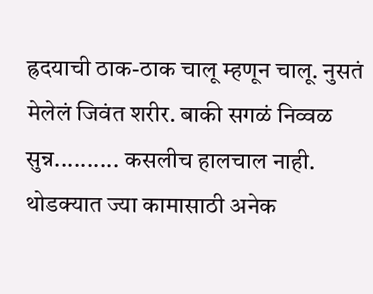ह्रदयाची ठाक-ठाक चालू म्हणून चालू. नुसतं मेलेलं जिवंत शरीर. बाकी सगळं निव्वळ सुन्न.......... कसलीच हालचाल नाही. थोडक्यात ज्या कामासाठी अनेक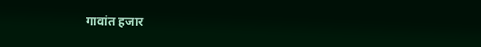गावांत हजार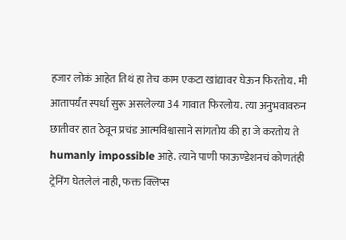हजार लोकं आहेत तिथं हा तेच काम एकटा खांद्यावर घेऊन फिरतोय. मी आतापर्यंत स्पर्धा सुरू असलेल्या 34 गावात फिरलोय. त्या अनुभवावरुन छातीवर हात ठेवून प्रचंड आत्मविश्वासाने सांगतोय की हा जे करतोय ते humanly impossible आहे. त्याने पाणी फाऊण्डेशनचं कोणतंही ट्रेनिंग घेतलेलं नाही, फक्त क्लिप्स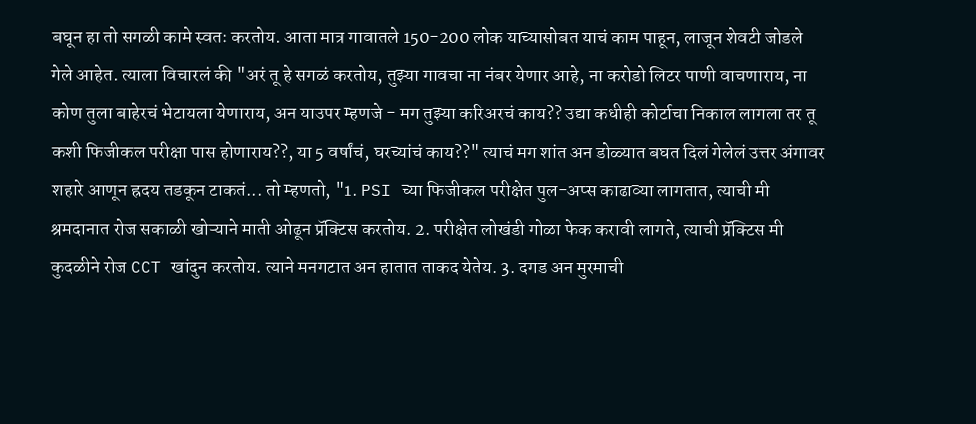बघून हा तो सगळी कामे स्वतः करतोय. आता मात्र गावातले 150-200 लोक याच्यासोबत याचं काम पाहून, लाजून शेवटी जोडले गेले आहेत. त्याला विचारलं की "अरं तू हे सगळं करतोय, तुझ्या गावचा ना नंबर येणार आहे, ना करोडो लिटर पाणी वाचणाराय, ना कोण तुला बाहेरचं भेटायला येणाराय, अन याउपर म्हणजे - मग तुझ्या करिअरचं काय?? उद्या कधीही कोर्टाचा निकाल लागला तर तू कशी फिजीकल परीक्षा पास होणाराय??, या 5 वर्षांचं, घरच्यांचं काय??" त्याचं मग शांत अन डोळ्यात बघत दिलं गेलेलं उत्तर अंगावर शहारे आणून ह्रदय तडकून टाकतं... तो म्हणतो, "1. PSI च्या फिजीकल परीक्षेत पुल-अप्स काढाव्या लागतात, त्याची मी श्रमदानात रोज सकाळी खोऱ्याने माती ओढून प्रॅक्टिस करतोय. 2. परीक्षेत लोखंडी गोळा फेक करावी लागते, त्याची प्रॅक्टिस मी कुदळीने रोज CCT खांदुन करतोय. त्याने मनगटात अन हातात ताकद येतेय. 3. दगड अन मुरमाची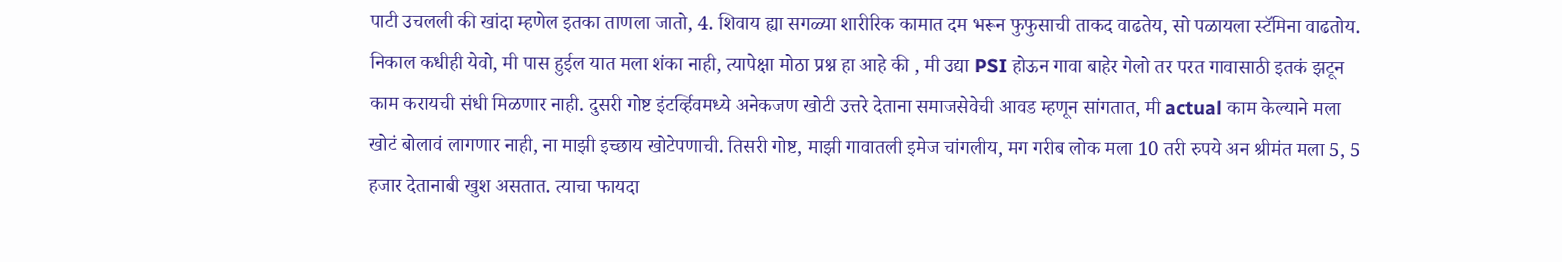पाटी उचलली की खांदा म्हणेल इतका ताणला जातो, 4. शिवाय ह्या सगळ्या शारीरिक कामात दम भरून फुफुसाची ताकद वाढतेय, सो पळायला स्टॅमिना वाढतोय. निकाल कधीही येवो, मी पास हुईल यात मला शंका नाही, त्यापेक्षा मोठा प्रश्न हा आहे की , मी उद्या PSI होऊन गावा बाहेर गेलो तर परत गावासाठी इतकं झटून काम करायची संधी मिळणार नाही. दुसरी गोष्ट इंटर्व्हिवमध्ये अनेकजण खोटी उत्तरे देताना समाजसेवेची आवड म्हणून सांगतात, मी actual काम केल्याने मला खोटं बोलावं लागणार नाही, ना माझी इच्छाय खोटेपणाची. तिसरी गोष्ट, माझी गावातली इमेज चांगलीय, मग गरीब लोक मला 10 तरी रुपये अन श्रीमंत मला 5, 5 हजार देतानाबी खुश असतात. त्याचा फायदा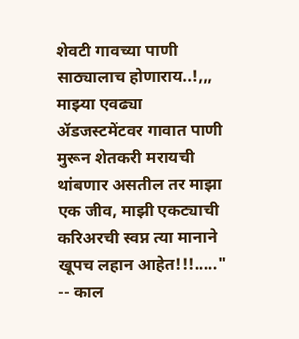शेवटी गावच्या पाणी साठ्यालाच होणाराय..!,,, माझ्या एवढ्या ॲडजस्टमेंटवर गावात पाणी मुरून शेतकरी मरायची थांबणार असतील तर माझा एक जीव, माझी एकट्याची करिअरची स्वप्न त्या मानाने खूपच लहान आहेत!!!....." -- काल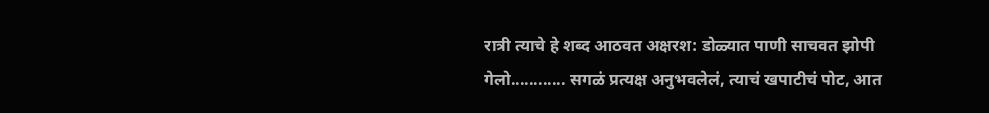रात्री त्याचे हे शब्द आठवत अक्षरश: डोळ्यात पाणी साचवत झोपी गेलो............ सगळं प्रत्यक्ष अनुभवलेलं, त्याचं खपाटीचं पोट, आत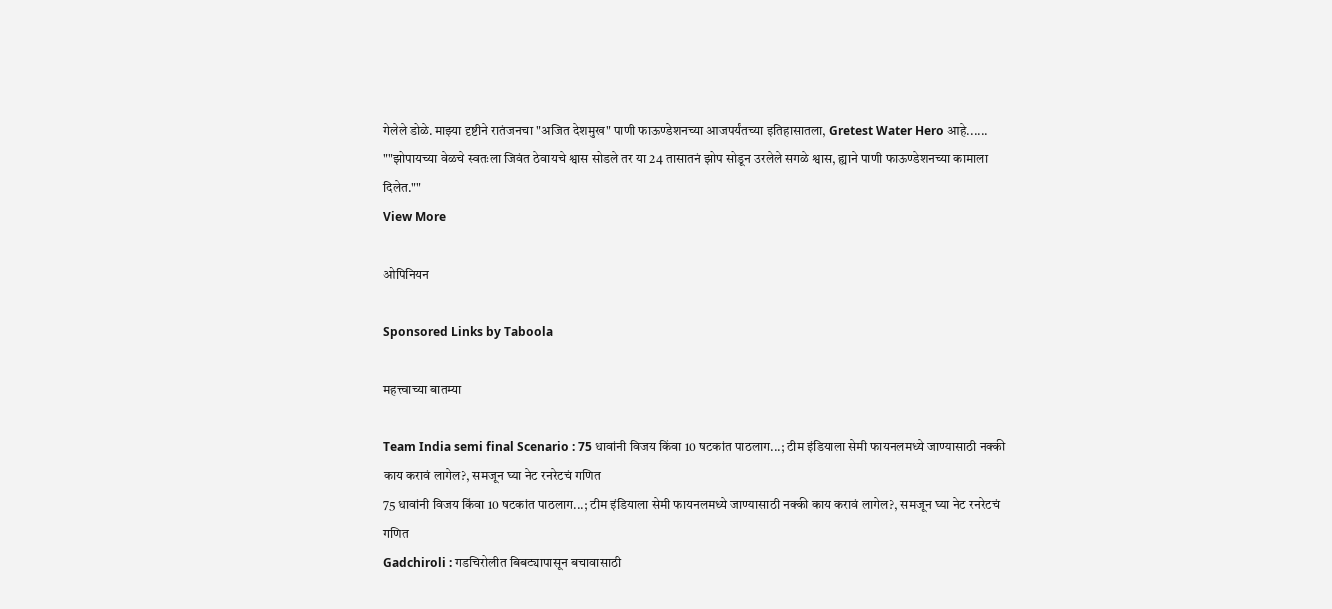गेलेले डोळे. माझ्या दृष्टीने रातंजनचा "अजित देशमुख" पाणी फाऊण्डेशनच्या आजपर्यंतच्या इतिहासातला, Gretest Water Hero आहे...... ""झोपायच्या वेळचे स्वतःला जिवंत ठेवायचे श्वास सोडले तर या 24 तासातनं झोप सोडून उरलेले सगळे श्वास, ह्याने पाणी फाऊण्डेशनच्या कामाला दिलेत.""
View More

ओपिनियन

Sponsored Links by Taboola

महत्त्वाच्या बातम्या

Team India semi final Scenario : 75 धावांनी विजय किंवा 10 षटकांत पाठलाग...; टीम इंडियाला सेमी फायनलमध्ये जाण्यासाठी नक्की काय करावं लागेल?, समजून घ्या नेट रनरेटचं गणित
75 धावांनी विजय किंवा 10 षटकांत पाठलाग...; टीम इंडियाला सेमी फायनलमध्ये जाण्यासाठी नक्की काय करावं लागेल?, समजून घ्या नेट रनरेटचं गणित
Gadchiroli : गडचिरोलीत बिबट्यापासून बचावासाठी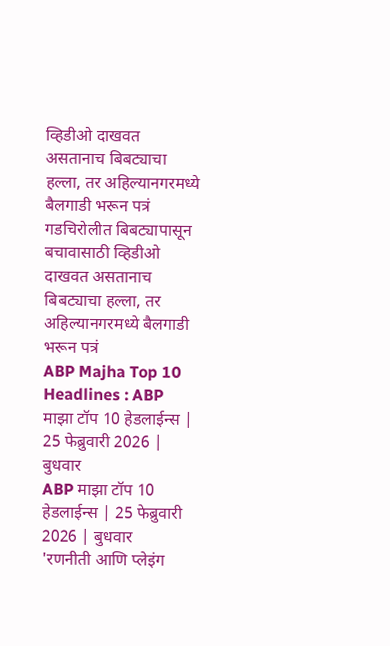व्हिडीओ दाखवत असतानाच बिबट्याचा हल्ला, तर अहिल्यानगरमध्ये बैलगाडी भरून पत्रं
गडचिरोलीत बिबट्यापासून बचावासाठी व्हिडीओ दाखवत असतानाच बिबट्याचा हल्ला, तर अहिल्यानगरमध्ये बैलगाडी भरून पत्रं
ABP Majha Top 10 Headlines : ABP माझा टॉप 10 हेडलाईन्स | 25 फेब्रुवारी 2026 | बुधवार
ABP माझा टॉप 10 हेडलाईन्स | 25 फेब्रुवारी 2026 | बुधवार
'रणनीती आणि प्लेइंग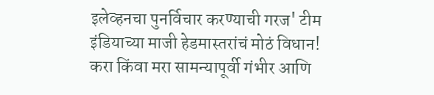इलेव्हनचा पुनर्विचार करण्याची गरज' टीम इंडियाच्या माजी हेडमास्तरांचं मोठं विधान! करा किंवा मरा सामन्यापूर्वी गंभीर आणि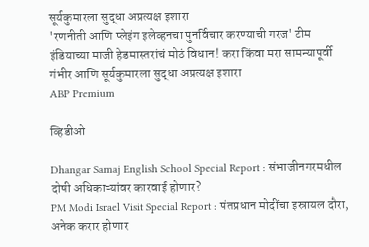सूर्यकुमारला सुद्धा अप्रत्यक्ष इशारा
'रणनीती आणि प्लेइंग इलेव्हनचा पुनर्विचार करण्याची गरज' टीम इंडियाच्या माजी हेडमास्तरांचं मोठं विधान! करा किंवा मरा सामन्यापूर्वी गंभीर आणि सूर्यकुमारला सुद्धा अप्रत्यक्ष इशारा
ABP Premium

व्हिडीओ

Dhangar Samaj English School Special Report : संभाजीनगरमधील दोषी अधिकाऱ्यांवर कारवाई होणार?
PM Modi Israel Visit Special Report : पंतप्रधान मोदींचा इस्रायल दौरा, अनेक करार होणार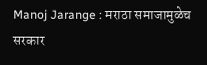Manoj Jarange : मराठा समाजामुळेच सरकार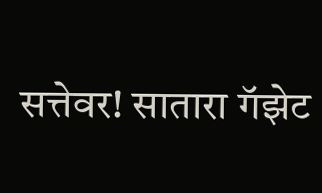सत्तेवर! सातारा गॅझेट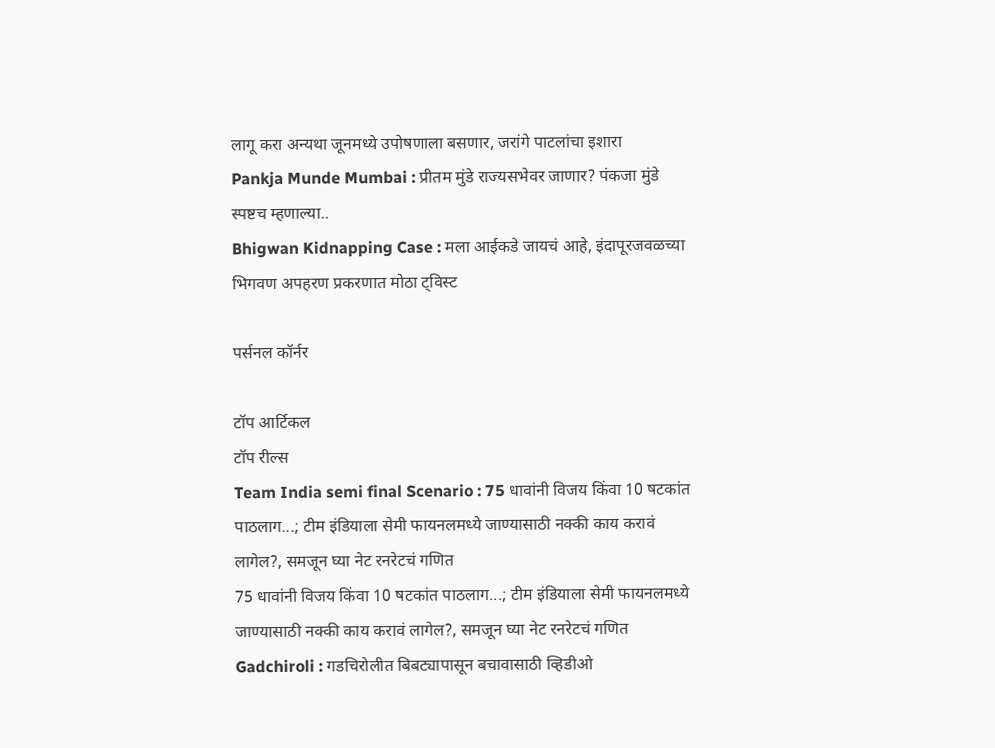लागू करा अन्यथा जूनमध्ये उपोषणाला बसणार, जरांगे पाटलांचा इशारा
Pankja Munde Mumbai : प्रीतम मुंडे राज्यसभेवर जाणार? पंकजा मुंडे स्पष्टच म्हणाल्या..
Bhigwan Kidnapping Case : मला आईकडे जायचं आहे, इंदापूरजवळच्या भिगवण अपहरण प्रकरणात मोठा ट्विस्ट

पर्सनल कॉर्नर

टॉप आर्टिकल
टॉप रील्स
Team India semi final Scenario : 75 धावांनी विजय किंवा 10 षटकांत पाठलाग...; टीम इंडियाला सेमी फायनलमध्ये जाण्यासाठी नक्की काय करावं लागेल?, समजून घ्या नेट रनरेटचं गणित
75 धावांनी विजय किंवा 10 षटकांत पाठलाग...; टीम इंडियाला सेमी फायनलमध्ये जाण्यासाठी नक्की काय करावं लागेल?, समजून घ्या नेट रनरेटचं गणित
Gadchiroli : गडचिरोलीत बिबट्यापासून बचावासाठी व्हिडीओ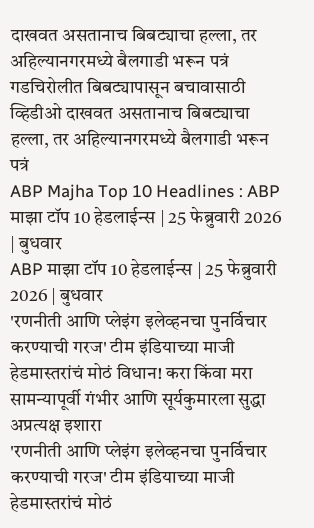दाखवत असतानाच बिबट्याचा हल्ला, तर अहिल्यानगरमध्ये बैलगाडी भरून पत्रं
गडचिरोलीत बिबट्यापासून बचावासाठी व्हिडीओ दाखवत असतानाच बिबट्याचा हल्ला, तर अहिल्यानगरमध्ये बैलगाडी भरून पत्रं
ABP Majha Top 10 Headlines : ABP माझा टॉप 10 हेडलाईन्स | 25 फेब्रुवारी 2026 | बुधवार
ABP माझा टॉप 10 हेडलाईन्स | 25 फेब्रुवारी 2026 | बुधवार
'रणनीती आणि प्लेइंग इलेव्हनचा पुनर्विचार करण्याची गरज' टीम इंडियाच्या माजी हेडमास्तरांचं मोठं विधान! करा किंवा मरा सामन्यापूर्वी गंभीर आणि सूर्यकुमारला सुद्धा अप्रत्यक्ष इशारा
'रणनीती आणि प्लेइंग इलेव्हनचा पुनर्विचार करण्याची गरज' टीम इंडियाच्या माजी हेडमास्तरांचं मोठं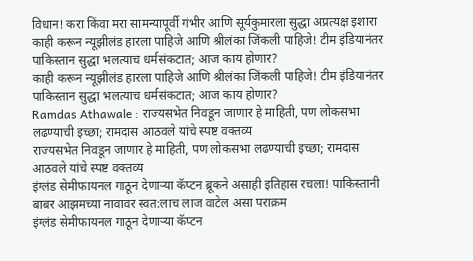विधान! करा किंवा मरा सामन्यापूर्वी गंभीर आणि सूर्यकुमारला सुद्धा अप्रत्यक्ष इशारा
काही करून न्यूझीलंड हारला पाहिजे आणि श्रीलंका जिंकली पाहिजे! टीम इंडियानंतर पाकिस्तान सुद्धा भलत्याच धर्मसंकटात; आज काय होणार?
काही करून न्यूझीलंड हारला पाहिजे आणि श्रीलंका जिंकली पाहिजे! टीम इंडियानंतर पाकिस्तान सुद्धा भलत्याच धर्मसंकटात; आज काय होणार?
Ramdas Athawale : राज्यसभेत निवडून जाणार हे माहिती, पण लोकसभा लढण्याची इच्छा; रामदास आठवले यांचे स्पष्ट वक्तव्य
राज्यसभेत निवडून जाणार हे माहिती, पण लोकसभा लढण्याची इच्छा; रामदास आठवले यांचे स्पष्ट वक्तव्य
इंग्लंड सेमीफायनल गाठून देणाऱ्या कॅप्टन ब्रूकने असाही इतिहास रचला! पाकिस्तानी बाबर आझमच्या नावावर स्वत:लाच लाज वाटेल असा पराक्रम
इंग्लंड सेमीफायनल गाठून देणाऱ्या कॅप्टन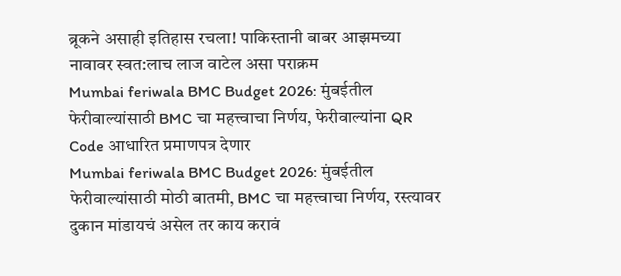ब्रूकने असाही इतिहास रचला! पाकिस्तानी बाबर आझमच्या नावावर स्वत:लाच लाज वाटेल असा पराक्रम
Mumbai feriwala BMC Budget 2026: मुंबईतील फेरीवाल्यांसाठी BMC चा महत्त्वाचा निर्णय, फेरीवाल्यांना QR Code आधारित प्रमाणपत्र देणार
Mumbai feriwala BMC Budget 2026: मुंबईतील फेरीवाल्यांसाठी मोठी बातमी, BMC चा महत्त्वाचा निर्णय, रस्त्यावर दुकान मांडायचं असेल तर काय करावं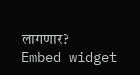लागणार?
Embed widget